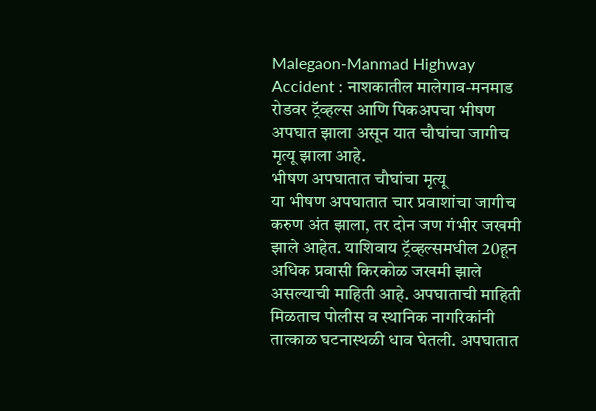Malegaon-Manmad Highway Accident : नाशकातील मालेगाव-मनमाड रोडवर ट्रॅव्हल्स आणि पिकअपचा भीषण अपघात झाला असून यात चौघांचा जागीच मृत्यू झाला आहे.
भीषण अपघातात चौघांचा मृत्यू
या भीषण अपघातात चार प्रवाशांचा जागीच करुण अंत झाला, तर दोन जण गंभीर जखमी झाले आहेत. याशिवाय ट्रॅव्हल्समधील 20हून अधिक प्रवासी किरकोळ जखमी झाले असल्याची माहिती आहे. अपघाताची माहिती मिळताच पोलीस व स्थानिक नागरिकांनी तात्काळ घटनास्थळी धाव घेतली. अपघातात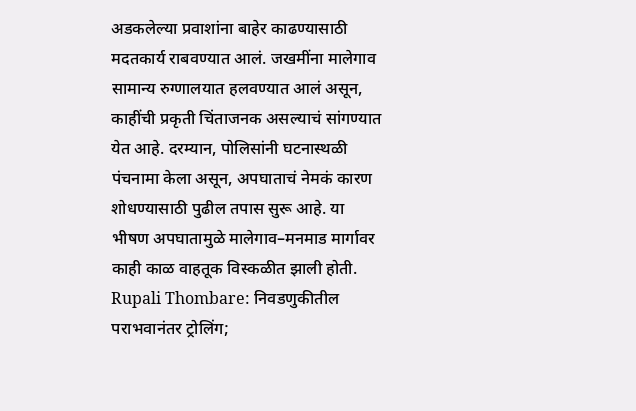अडकलेल्या प्रवाशांना बाहेर काढण्यासाठी मदतकार्य राबवण्यात आलं. जखमींना मालेगाव सामान्य रुग्णालयात हलवण्यात आलं असून, काहींची प्रकृती चिंताजनक असल्याचं सांगण्यात येत आहे. दरम्यान, पोलिसांनी घटनास्थळी पंचनामा केला असून, अपघाताचं नेमकं कारण शोधण्यासाठी पुढील तपास सुरू आहे. या भीषण अपघातामुळे मालेगाव–मनमाड मार्गावर काही काळ वाहतूक विस्कळीत झाली होती.
Rupali Thombare: निवडणुकीतील पराभवानंतर ट्रोलिंग;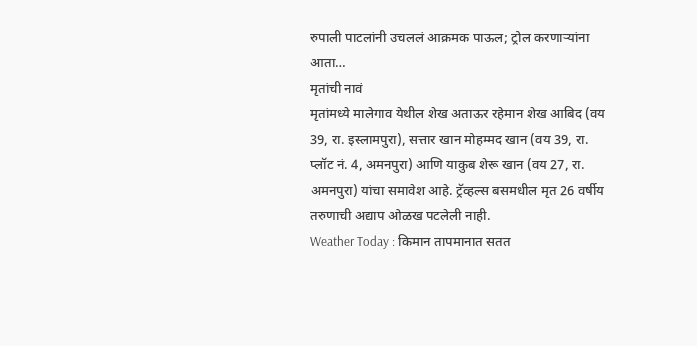रुपाली पाटलांनी उचललं आक्रमक पाऊल; ट्रोल करणाऱ्यांना आता…
मृतांची नावं
मृतांमध्ये मालेगाव येथील शेख अताऊर रहेमान शेख आबिद (वय 39, रा. इस्लामपुरा), सत्तार खान मोहम्मद खान (वय 39, रा. प्लॉट नं. 4, अमनपुरा) आणि याकुब शेरू खान (वय 27, रा. अमनपुरा) यांचा समावेश आहे. ट्रॅव्हल्स बसमधील मृत 26 वर्षीय तरुणाची अद्याप ओळख पटलेली नाही.
Weather Today : किमान तापमानात सतत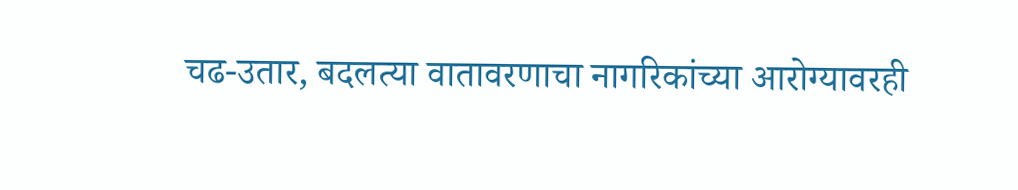चढ-उतार, बदलत्या वातावरणाचा नागरिकांच्या आरोग्यावरही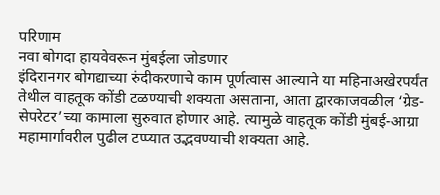परिणाम
नवा बोगदा हायवेवरून मुंबईला जोडणार
इंदिरानगर बोगद्याच्या रुंदीकरणाचे काम पूर्णत्वास आल्याने या महिनाअखेरपर्यंत तेथील वाहतूक कोंडी टळण्याची शक्यता असताना, आता द्वारकाजवळील ‘ग्रेड-सेपरेटर’च्या कामाला सुरुवात होणार आहे. त्यामुळे वाहतूक कोंडी मुंबई-आग्रा महामार्गावरील पुढील टप्प्यात उद्भवण्याची शक्यता आहे.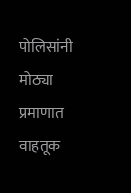पोलिसांनी मोठ्या प्रमाणात वाहतूक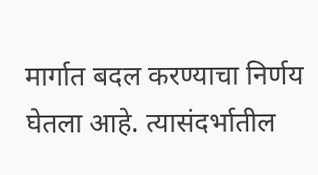मार्गात बदल करण्याचा निर्णय घेतला आहे. त्यासंदर्भातील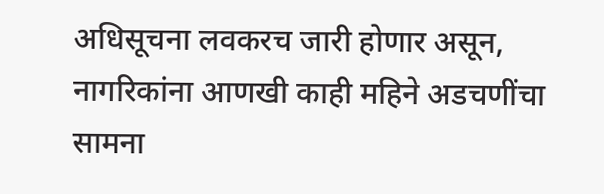अधिसूचना लवकरच जारी होणार असून, नागरिकांना आणखी काही महिने अडचणींचा सामना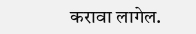करावा लागेल.